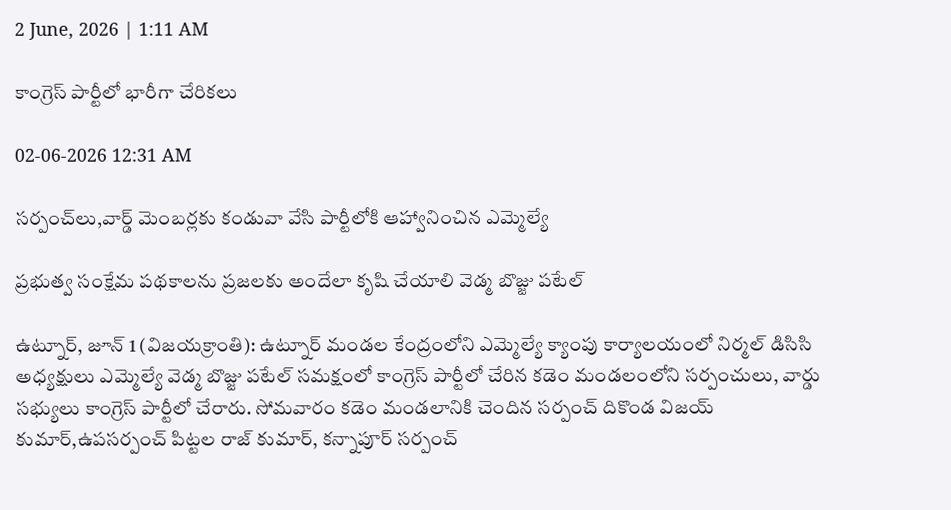2 June, 2026 | 1:11 AM

కాంగ్రెస్ పార్టీలో భారీగా చేరికలు

02-06-2026 12:31 AM

సర్పంచ్‌లు,వార్డ్ మెంబర్లకు కండువా వేసి పార్టీలోకి ఆహ్వానించిన ఎమ్మెల్యే

ప్రభుత్వ సంక్షేమ పథకాలను ప్రజలకు అందేలా కృషి చేయాలి వెడ్మ బొజ్జు పటేల్

ఉట్నూర్, జూన్ 1 (విజయక్రాంతి): ఉట్నూర్ మండల కేంద్రంలోని ఎమ్మెల్యే క్యాంపు కార్యాలయంలో నిర్మల్ డిసిసి అధ్యక్షులు ఎమ్మెల్యే వెడ్మ బొజ్జు పటేల్ సమక్షంలో కాంగ్రెస్ పార్టీలో చేరిన కడెం మండలంలోని సర్పంచులు, వార్డు సభ్యులు కాంగ్రెస్ పార్టీలో చేరారు. సోమవారం కడెం మండలానికి చెందిన సర్పంచ్ దికొండ విజయ్ కుమార్,ఉపసర్పంచ్ పిట్టల రాజ్ కుమార్, కన్నాపూర్ సర్పంచ్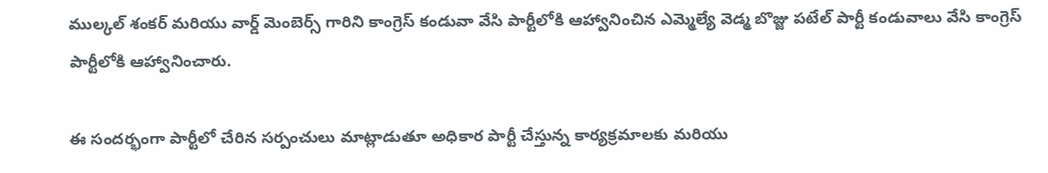ముల్కల్ శంకర్ మరియు వార్డ్ మెంబెర్స్ గారిని కాంగ్రెస్ కండువా వేసి పార్టీలోకి ఆహ్వానించిన ఎమ్మెల్యే వెడ్మ బొజ్జు పటేల్ పార్టీ కండువాలు వేసి కాంగ్రెస్ పార్టీలోకి ఆహ్వానించారు.

ఈ సందర్భంగా పార్టీలో చేరిన సర్పంచులు మాట్లాడుతూ అధికార పార్టీ చేస్తున్న కార్యక్రమాలకు మరియు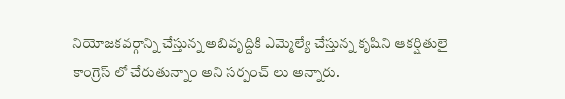నియోజకవర్గాన్ని చేస్తున్న అబివృద్దికి ఎమ్మెల్యే చేస్తున్న కృషిని ఆకర్షితులై కాంగ్రెస్ లో చేరుతున్నాం అని సర్పంచ్ లు అన్నారు.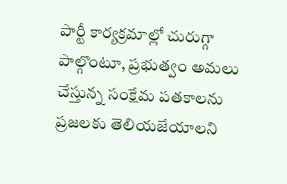పార్టీ కార్యక్రమాల్లో చురుగ్గా పాల్గొంటూ, ప్రభుత్వం అమలు చేస్తున్న సంక్షేమ పతకాలను ప్రజలకు తెలియజేయాలని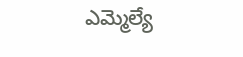ఎమ్మెల్యే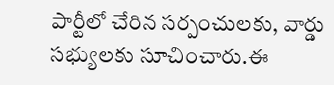పార్టీలో చేరిన సర్పంచులకు, వార్డు సభ్యులకు సూచించారు.ఈ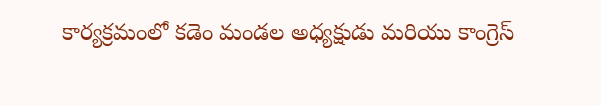కార్యక్రమంలో కడెం మండల అధ్యక్షుడు మరియు కాంగ్రెస్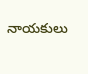నాయకులు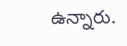ఉన్నారు.